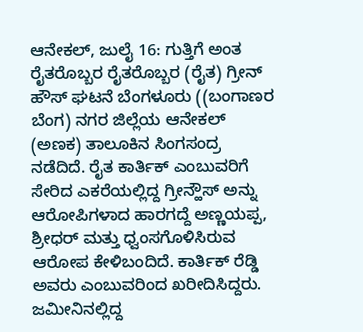ಆನೇಕಲ್, ಜುಲೈ 16: ಗುತ್ತಿಗೆ ಅಂತ ರೈತರೊಬ್ಬರ ರೈತರೊಬ್ಬರ (ರೈತ) ಗ್ರೀನ್ ಹೌಸ್ ಘಟನೆ ಬೆಂಗಳೂರು ((ಬಂಗಾಣರ ಬೆಂಗ) ನಗರ ಜಿಲ್ಲೆಯ ಆನೇಕಲ್ (ಅಣಕ) ತಾಲೂಕಿನ ಸಿಂಗಸಂದ್ರ ನಡೆದಿದೆ. ರೈತ ಕಾರ್ತಿಕ್ ಎಂಬುವರಿಗೆ ಸೇರಿದ ಎಕರೆಯಲ್ಲಿದ್ದ ಗ್ರೀನ್ಹೌಸ್ ಅನ್ನು ಆರೋಪಿಗಳಾದ ಹಾರಗದ್ದೆ ಅಣ್ಣಯಪ್ಪ, ಶ್ರೀಧರ್ ಮತ್ತು ಧ್ವಂಸಗೊಳಿಸಿರುವ ಆರೋಪ ಕೇಳಿಬಂದಿದೆ. ಕಾರ್ತಿಕ್ ರೆಡ್ಡಿ ಅವರು ಎಂಬುವರಿಂದ ಖರೀದಿಸಿದ್ದರು. ಜಮೀನಿನಲ್ಲಿದ್ದ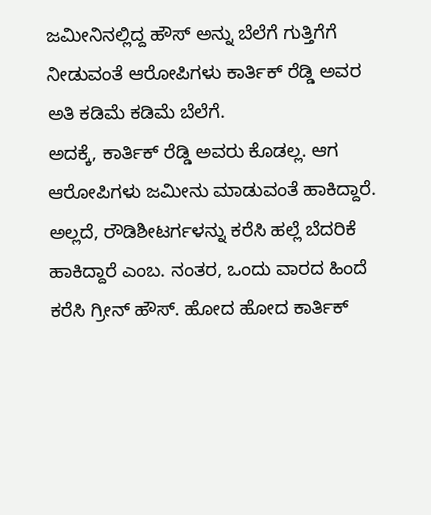ಜಮೀನಿನಲ್ಲಿದ್ದ ಹೌಸ್ ಅನ್ನು ಬೆಲೆಗೆ ಗುತ್ತಿಗೆಗೆ ನೀಡುವಂತೆ ಆರೋಪಿಗಳು ಕಾರ್ತಿಕ್ ರೆಡ್ಡಿ ಅವರ ಅತಿ ಕಡಿಮೆ ಕಡಿಮೆ ಬೆಲೆಗೆ.
ಅದಕ್ಕೆ, ಕಾರ್ತಿಕ್ ರೆಡ್ಡಿ ಅವರು ಕೊಡಲ್ಲ. ಆಗ ಆರೋಪಿಗಳು ಜಮೀನು ಮಾಡುವಂತೆ ಹಾಕಿದ್ದಾರೆ. ಅಲ್ಲದೆ, ರೌಡಿಶೀಟರ್ಗಳನ್ನು ಕರೆಸಿ ಹಲ್ಲೆ ಬೆದರಿಕೆ ಹಾಕಿದ್ದಾರೆ ಎಂಬ. ನಂತರ, ಒಂದು ವಾರದ ಹಿಂದೆ ಕರೆಸಿ ಗ್ರೀನ್ ಹೌಸ್. ಹೋದ ಹೋದ ಕಾರ್ತಿಕ್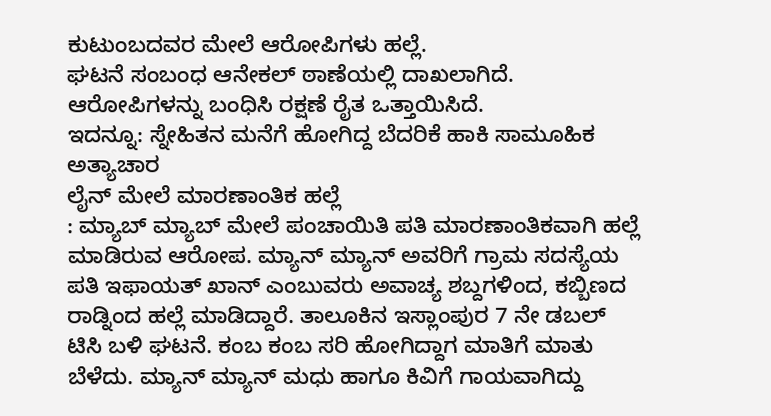ಕುಟುಂಬದವರ ಮೇಲೆ ಆರೋಪಿಗಳು ಹಲ್ಲೆ.
ಘಟನೆ ಸಂಬಂಧ ಆನೇಕಲ್ ಠಾಣೆಯಲ್ಲಿ ದಾಖಲಾಗಿದೆ. ಆರೋಪಿಗಳನ್ನು ಬಂಧಿಸಿ ರಕ್ಷಣೆ ರೈತ ಒತ್ತಾಯಿಸಿದೆ.
ಇದನ್ನೂ: ಸ್ನೇಹಿತನ ಮನೆಗೆ ಹೋಗಿದ್ದ ಬೆದರಿಕೆ ಹಾಕಿ ಸಾಮೂಹಿಕ ಅತ್ಯಾಚಾರ
ಲೈನ್ ಮೇಲೆ ಮಾರಣಾಂತಿಕ ಹಲ್ಲೆ
: ಮ್ಯಾಬ್ ಮ್ಯಾಬ್ ಮೇಲೆ ಪಂಚಾಯಿತಿ ಪತಿ ಮಾರಣಾಂತಿಕವಾಗಿ ಹಲ್ಲೆ ಮಾಡಿರುವ ಆರೋಪ. ಮ್ಯಾನ್ ಮ್ಯಾನ್ ಅವರಿಗೆ ಗ್ರಾಮ ಸದಸ್ಯೆಯ ಪತಿ ಇಫಾಯತ್ ಖಾನ್ ಎಂಬುವರು ಅವಾಚ್ಯ ಶಬ್ದಗಳಿಂದ, ಕಬ್ಬಿಣದ ರಾಡ್ನಿಂದ ಹಲ್ಲೆ ಮಾಡಿದ್ದಾರೆ. ತಾಲೂಕಿನ ಇಸ್ಲಾಂಪುರ 7 ನೇ ಡಬಲ್ ಟಿಸಿ ಬಳಿ ಘಟನೆ. ಕಂಬ ಕಂಬ ಸರಿ ಹೋಗಿದ್ದಾಗ ಮಾತಿಗೆ ಮಾತು ಬೆಳೆದು. ಮ್ಯಾನ್ ಮ್ಯಾನ್ ಮಧು ಹಾಗೂ ಕಿವಿಗೆ ಗಾಯವಾಗಿದ್ದು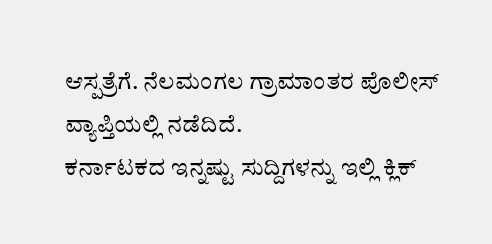ಆಸ್ಪತ್ರೆಗೆ. ನೆಲಮಂಗಲ ಗ್ರಾಮಾಂತರ ಪೊಲೀಸ್ ವ್ಯಾಪ್ತಿಯಲ್ಲಿ ನಡೆದಿದೆ.
ಕರ್ನಾಟಕದ ಇನ್ನಷ್ಟು ಸುದ್ದಿಗಳನ್ನು ಇಲ್ಲಿ ಕ್ಲಿಕ್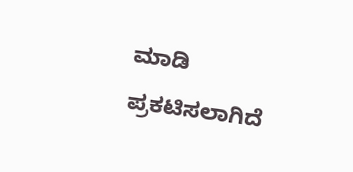ಮಾಡಿ
ಪ್ರಕಟಿಸಲಾಗಿದೆ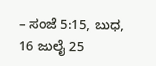– ಸಂಜೆ 5:15, ಬುಧ, 16 ಜುಲೈ 25